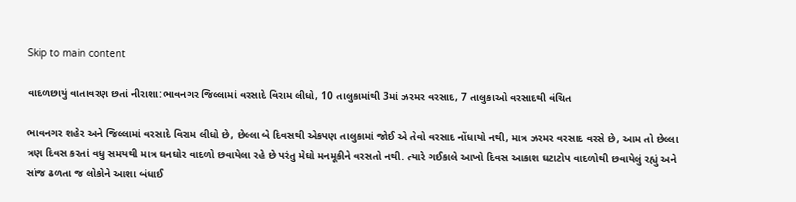Skip to main content

વાદળછાયું વાતાવરણ છતાં નીરાશા:ભાવનગર જિલ્લામાં વરસાદે વિરામ લીધો, 10 તાલુકામાંથી 3માં ઝરમર વરસાદ, 7 તાલુકાઓ વરસાદથી વંચિત

ભાવનગર શહેર અને જિલ્લામાં વરસાદે વિરામ લીધો છે, છેલ્લા બે દિવસથી એકપણ તાલુકામાં જોઈ એ તેવો વરસાદ નોંધાયો નથી, માત્ર ઝરમર વરસાદ વરસે છે, આમ તો છેલ્લા ત્રણ દિવસ કરતાં વધુ સમયથી માત્ર ઘનઘોર વાદળો છવાયેલા રહે છે પરંતુ મેઘો મનમૂકીને વરસતો નથી. ત્યારે ગઈકાલે આખો દિવસ આકાશ ઘટાટોપ વાદળોથી છવાયેલું રહ્યું અને સાંજ ઢળતા જ લોકોને આશા બંધાઈ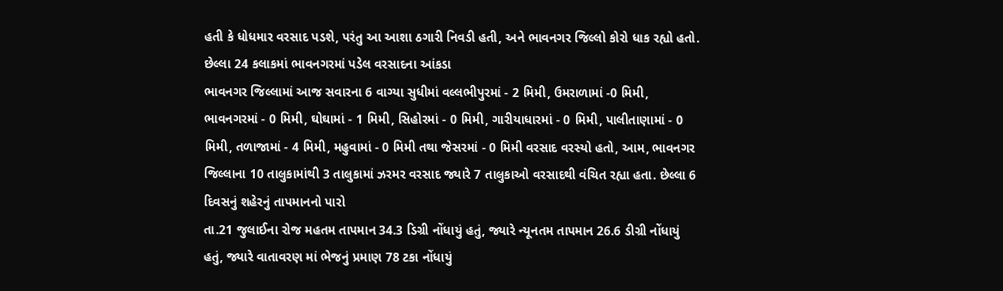હતી કે ધોધમાર વરસાદ પડશે, પરંતુ આ આશા ઠગારી નિવડી હતી, અને ભાવનગર જિલ્લો કોરો ધાક રહ્યો હતો. છેલ્લા 24 કલાકમાં ભાવનગરમાં પડેલ વરસાદના આંકડા
ભાવનગર જિલ્લામાં આજ સવારના 6 વાગ્યા સુધીમાં વલ્લભીપુરમાં - 2 મિમી, ઉમરાળામાં -0 મિમી, ભાવનગરમાં - 0 મિમી, ઘોઘામાં - 1 મિમી, સિહોરમાં - 0 મિમી, ગારીયાધારમાં - 0 મિમી, પાલીતાણામાં - 0 મિમી, તળાજામાં - 4 મિમી, મહુવામાં - 0 મિમી તથા જેસરમાં - 0 મિમી વરસાદ વરસ્યો હતો, આમ, ભાવનગર જિલ્લાના 10 તાલુકામાંથી 3 તાલુકામાં ઝરમર વરસાદ જ્યારે 7 તાલુકાઓ વરસાદથી વંચિત રહ્યા હતા. છેલ્લા 6 દિવસનું શહેરનું તાપમાનનો પારો
તા.21 જુલાઈના રોજ મહતમ તાપમાન 34.3 ડિગ્રી નોંધાયું હતું, જ્યારે ન્યૂનતમ તાપમાન 26.6 ડીગ્રી નોંધાયું હતું, જ્યારે વાતાવરણ માં ભેજનું પ્રમાણ 78 ટકા નોંધાયું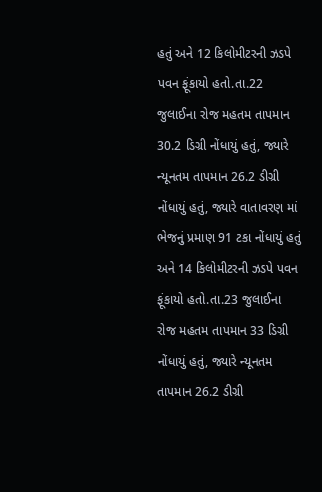હતું અને 12 કિલોમીટરની ઝડપે પવન ફૂંકાયો હતો.તા.22 જુલાઈના રોજ મહતમ તાપમાન 30.2 ડિગ્રી નોંધાયું હતું, જ્યારે ન્યૂનતમ તાપમાન 26.2 ડીગ્રી નોંધાયું હતું, જ્યારે વાતાવરણ માં ભેજનું પ્રમાણ 91 ટકા નોંધાયું હતું અને 14 કિલોમીટરની ઝડપે પવન ફૂંકાયો હતો.તા.23 જુલાઈના રોજ મહતમ તાપમાન 33 ડિગ્રી નોંધાયું હતું, જ્યારે ન્યૂનતમ તાપમાન 26.2 ડીગ્રી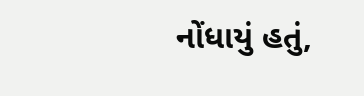નોંધાયું હતું,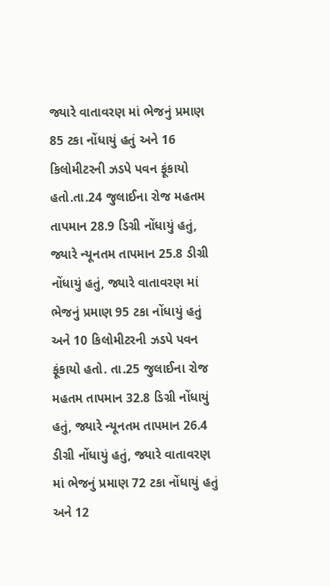જ્યારે વાતાવરણ માં ભેજનું પ્રમાણ 85 ટકા નોંધાયું હતું અને 16 કિલોમીટરની ઝડપે પવન ફૂંકાયો હતો.તા.24 જુલાઈના રોજ મહતમ તાપમાન 28.9 ડિગ્રી નોંધાયું હતું, જ્યારે ન્યૂનતમ તાપમાન 25.8 ડીગ્રી નોંધાયું હતું, જ્યારે વાતાવરણ માં ભેજનું પ્રમાણ 95 ટકા નોંધાયું હતું અને 10 કિલોમીટરની ઝડપે પવન ફૂંકાયો હતો. તા.25 જુલાઈના રોજ મહતમ તાપમાન 32.8 ડિગ્રી નોંધાયું હતું, જ્યારે ન્યૂનતમ તાપમાન 26.4 ડીગ્રી નોંધાયું હતું, જ્યારે વાતાવરણ માં ભેજનું પ્રમાણ 72 ટકા નોંધાયું હતું અને 12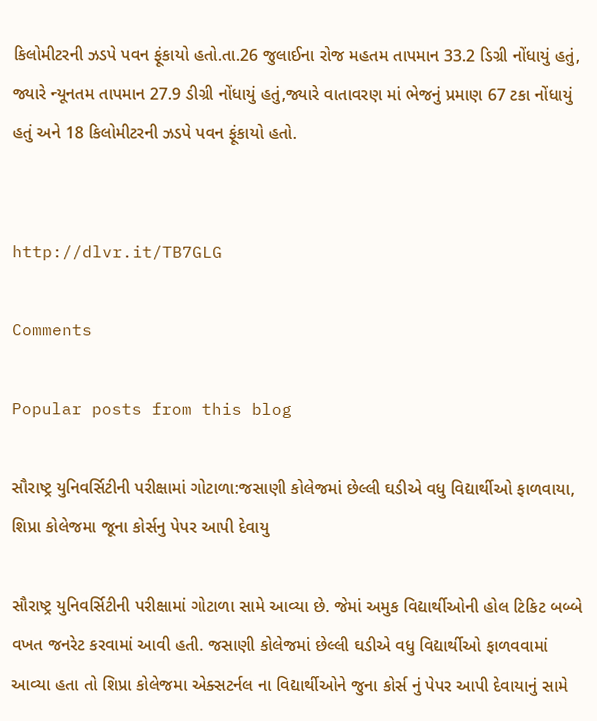કિલોમીટરની ઝડપે પવન ફૂંકાયો હતો.તા.26 જુલાઈના રોજ મહતમ તાપમાન 33.2 ડિગ્રી નોંધાયું હતું, જ્યારે ન્યૂનતમ તાપમાન 27.9 ડીગ્રી નોંધાયું હતું,જ્યારે વાતાવરણ માં ભેજનું પ્રમાણ 67 ટકા નોંધાયું હતું અને 18 કિલોમીટરની ઝડપે પવન ફૂંકાયો હતો.


http://dlvr.it/TB7GLG

Comments

Popular posts from this blog

સૌરાષ્ટ્ર યુનિવર્સિટીની પરીક્ષામાં ગોટાળા:જસાણી કોલેજમાં છેલ્લી ઘડીએ વધુ વિદ્યાર્થીઓ ફાળવાયા, શિપ્રા કોલેજમા જૂના કોર્સનુ પેપર આપી દેવાયુ

સૌરાષ્ટ્ર યુનિવર્સિટીની પરીક્ષામાં ગોટાળા સામે આવ્યા છે. જેમાં અમુક વિદ્યાર્થીઓની હોલ ટિકિટ બબ્બે વખત જનરેટ કરવામાં આવી હતી. જસાણી કોલેજમાં છેલ્લી ઘડીએ વધુ વિદ્યાર્થીઓ ફાળવવામાં આવ્યા હતા તો શિપ્રા કોલેજમા એક્સટર્નલ ના વિદ્યાર્થીઓને જુના કોર્સ નું પેપર આપી દેવાયાનું સામે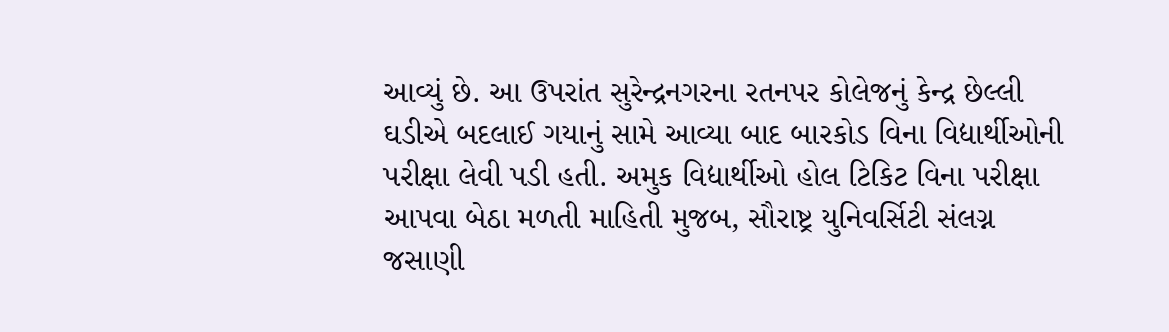આવ્યું છે. આ ઉપરાંત સુરેન્દ્રનગરના રતનપર કોલેજનું કેન્દ્ર છેલ્લી ઘડીએ બદલાઈ ગયાનું સામે આવ્યા બાદ બારકોડ વિના વિદ્યાર્થીઓની પરીક્ષા લેવી પડી હતી. અમુક વિદ્યાર્થીઓ હોલ ટિકિટ વિના પરીક્ષા આપવા બેઠા મળતી માહિતી મુજબ, સૌરાષ્ટ્ર યુનિવર્સિટી સંલગ્ન જસાણી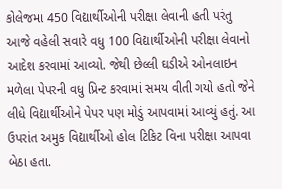કોલેજમા 450 વિદ્યાર્થીઓની પરીક્ષા લેવાની હતી પરંતુ આજે વહેલી સવારે વધુ 100 વિદ્યાર્થીઓની પરીક્ષા લેવાનો આદેશ કરવામાં આવ્યો. જેથી છેલ્લી ઘડીએ ઓનલાઇન મળેલા પેપરની વધુ પ્રિન્ટ કરવામાં સમય વીતી ગયો હતો જેને લીધે વિદ્યાર્થીઓને પેપર પણ મોડું આપવામાં આવ્યું હતું. આ ઉપરાંત અમુક વિદ્યાર્થીઓ હોલ ટિકિટ વિના પરીક્ષા આપવા બેઠા હતા.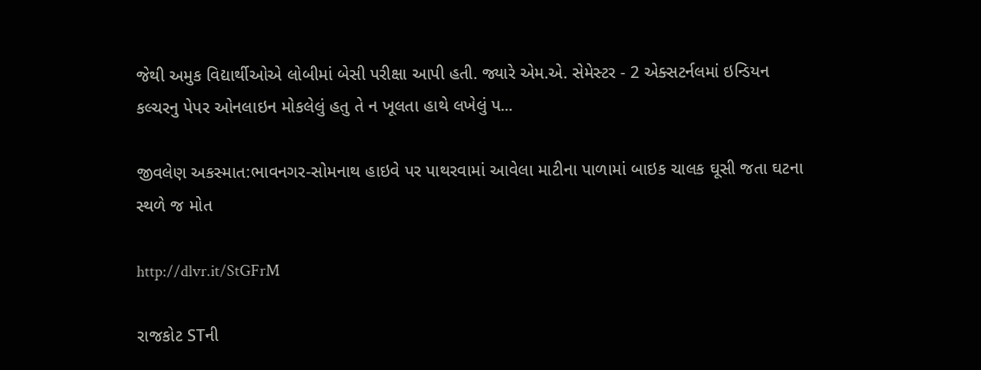જેથી અમુક વિદ્યાર્થીઓએ લોબીમાં બેસી પરીક્ષા આપી હતી. જ્યારે એમ.એ. સેમેસ્ટર - 2 એક્સટર્નલમાં ઇન્ડિયન કલ્ચરનુ પેપર ઓનલાઇન મોકલેલું હતુ તે ન ખૂલતા હાથે લખેલું પ...

જીવલેણ અકસ્માત:ભાવનગર-સોમનાથ હાઇવે પર પાથરવામાં આવેલા માટીના પાળામાં બાઇક ચાલક ઘૂસી જતા ઘટના સ્થળે જ મોત

http://dlvr.it/StGFrM

રાજકોટ STની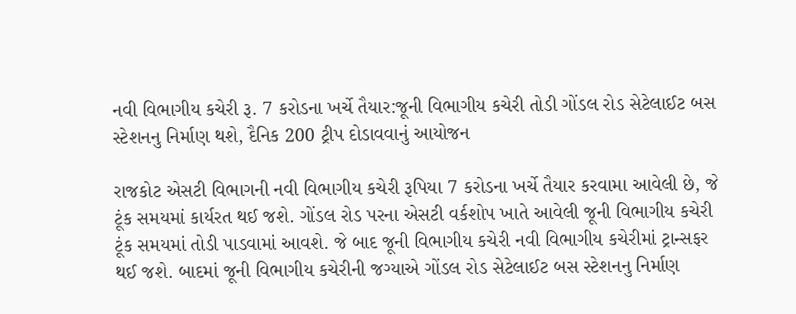નવી વિભાગીય કચેરી રૂ. 7 કરોડના ખર્ચે તૈયાર:જૂની વિભાગીય કચેરી તોડી ગોંડલ રોડ સેટેલાઈટ બસ સ્ટેશનનુ નિર્માણ થશે, દૈનિક 200 ટ્રીપ દોડાવવાનું આયોજન

રાજકોટ એસટી વિભાગની નવી વિભાગીય કચેરી રૂપિયા 7 કરોડના ખર્ચે તૈયાર કરવામા આવેલી છે, જે ટૂંક સમયમાં કાર્યરત થઈ જશે. ગોંડલ રોડ પરના એસટી વર્કશોપ ખાતે આવેલી જૂની વિભાગીય કચેરી ટૂંક સમયમાં તોડી પાડવામાં આવશે. જે બાદ જૂની વિભાગીય કચેરી નવી વિભાગીય કચેરીમાં ટ્રાન્સફર થઈ જશે. બાદમાં જૂની વિભાગીય કચેરીની જગ્યાએ ગોંડલ રોડ સેટેલાઈટ બસ સ્ટેશનનુ નિર્માણ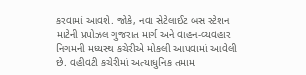કરવામાં આવશે. જોકે, નવા સેટેલાઈટ બસ સ્ટેશન માટેની પ્રપોઝલ ગુજરાત માર્ગ અને વાહન-વ્યવહાર નિગમની મધ્યસ્થ કચેરીએ મોકલી આપવામાં આવેલી છે. વહીવટી કચેરીમાં અત્યાધુનિક તમામ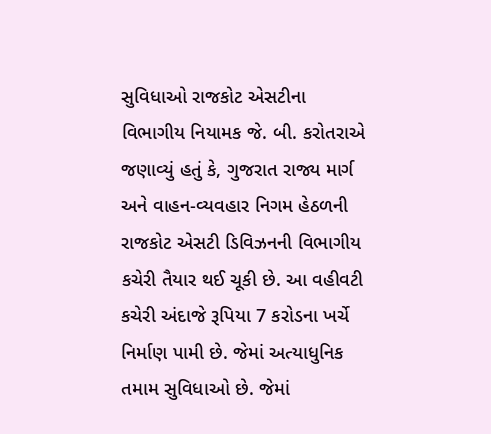સુવિધાઓ રાજકોટ એસટીના વિભાગીય નિયામક જે. બી. કરોતરાએ જણાવ્યું હતું કે, ગુજરાત રાજ્ય માર્ગ અને વાહન-વ્યવહાર નિગમ હેઠળની રાજકોટ એસટી ડિવિઝનની વિભાગીય કચેરી તૈયાર થઈ ચૂકી છે. આ વહીવટી કચેરી અંદાજે રૂપિયા 7 કરોડના ખર્ચે નિર્માણ પામી છે. જેમાં અત્યાધુનિક તમામ સુવિધાઓ છે. જેમાં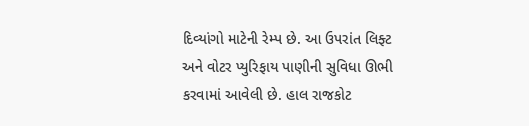દિવ્યાંગો માટેની રેમ્પ છે. આ ઉપરાંત લિફ્ટ અને વોટર પ્યુરિફાય પાણીની સુવિધા ઊભી કરવામાં આવેલી છે. હાલ રાજકોટ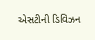એસટીની ડિવિઝન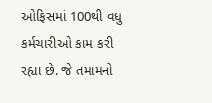ઓફિસમાં 100થી વધુ કર્મચારીઓ કામ કરી રહ્યા છે. જે તમામનો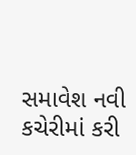સમાવેશ નવી કચેરીમાં કરી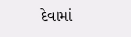દેવામાં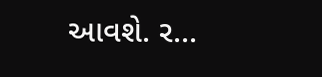આવશે. ર...